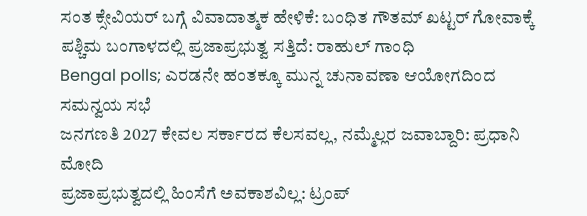ಸಂತ ಕ್ಸೇವಿಯರ್ ಬಗ್ಗೆ ವಿವಾದಾತ್ಮಕ ಹೇಳಿಕೆ: ಬಂಧಿತ ಗೌತಮ್ ಖಟ್ಟರ್ ಗೋವಾಕ್ಕೆ
ಪಶ್ಚಿಮ ಬಂಗಾಳದಲ್ಲಿ ಪ್ರಜಾಪ್ರಭುತ್ವ ಸತ್ತಿದೆ: ರಾಹುಲ್ ಗಾಂಧಿ
Bengal polls; ಎರಡನೇ ಹಂತಕ್ಕೂ ಮುನ್ನ ಚುನಾವಣಾ ಆಯೋಗದಿಂದ ಸಮನ್ವಯ ಸಭೆ
ಜನಗಣತಿ 2027 ಕೇವಲ ಸರ್ಕಾರದ ಕೆಲಸವಲ್ಲ, ನಮ್ಮೆಲ್ಲರ ಜವಾಬ್ದಾರಿ: ಪ್ರಧಾನಿ ಮೋದಿ
ಪ್ರಜಾಪ್ರಭುತ್ವದಲ್ಲಿ ಹಿಂಸೆಗೆ ಅವಕಾಶವಿಲ್ಲ: ಟ್ರಂಪ್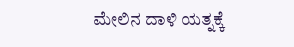ಮೇಲಿನ ದಾಳಿ ಯತ್ನಕ್ಕೆ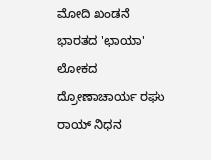ಮೋದಿ ಖಂಡನೆ
ಭಾರತದ 'ಛಾಯಾ' ಲೋಕದ ದ್ರೋಣಾಚಾರ್ಯ ರಘು ರಾಯ್ ನಿಧನ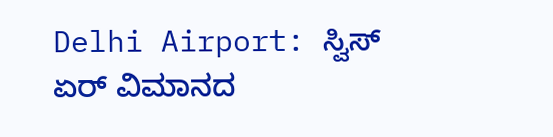Delhi Airport: ಸ್ವಿಸ್ ಏರ್ ವಿಮಾನದ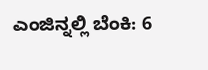ಎಂಜಿನ್ನಲ್ಲಿ ಬೆಂಕಿ: 6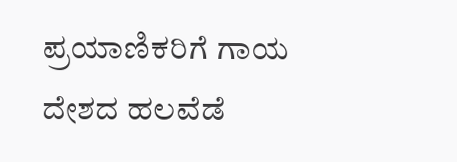ಪ್ರಯಾಣಿಕರಿಗೆ ಗಾಯ
ದೇಶದ ಹಲವೆಡೆ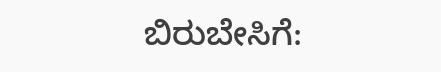ಬಿರುಬೇಸಿಗೆ: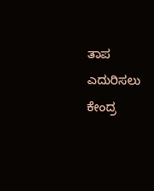ತಾಪ ಎದುರಿಸಲು ಕೇಂದ್ರ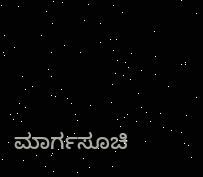ಮಾರ್ಗಸೂಚಿ